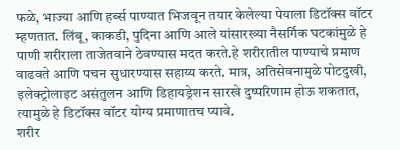फळे, भाज्या आणि हर्ब्स पाण्यात भिजवून तयार केलेल्या पेयाला डिटॉक्स वॉटर म्हणतात. लिंबू, काकडी, पुदिना आणि आले यांसारख्या नैसर्गिक घटकांमुळे हे पाणी शरीराला ताजेतवाने ठेवण्यास मदत करते.हे शरीरातील पाण्याचे प्रमाण वाढवते आणि पचन सुधारण्यास सहाय्य करते. मात्र, अतिसेवनामुळे पोटदुखी, इलेक्ट्रोलाइट असंतुलन आणि डिहायड्रेशन सारखे दुष्परिणाम होऊ शकतात, त्यामुळे हे डिटॉक्स वॉटर योग्य प्रमाणातच प्यावे.
शरीर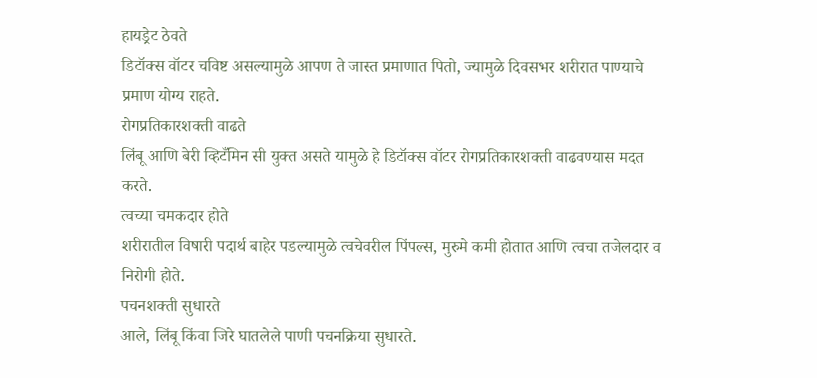हायड्रेट ठेवते
डिटॉक्स वॉटर चविष्ट असल्यामुळे आपण ते जास्त प्रमाणात पितो, ज्यामुळे दिवसभर शरीरात पाण्याचे प्रमाण योग्य राहते.
रोगप्रतिकारशक्ती वाढते
लिंबू आणि बेरी व्हिटँमिन सी युक्त असते यामुळे हे डिटॉक्स वॉटर रोगप्रतिकारशक्ती वाढवण्यास मदत करते.
त्वच्या चमकदार होते
शरीरातील विषारी पदार्थ बाहेर पडल्यामुळे त्वचेवरील पिंपल्स, मुरुमे कमी होतात आणि त्वचा तजेलदार व निरोगी होते.
पचनशक्ती सुधारते
आले, लिंबू किंवा जिरे घातलेले पाणी पचनक्रिया सुधारते.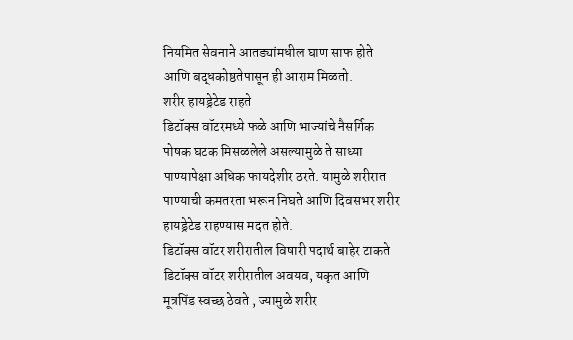नियमित सेवनाने आतड्यांमधील घाण साफ होते आणि बद्धकोष्ठतेपासून ही आराम मिळतो.
शरीर हायड्रेटेड राहते
डिटॉक्स वॉटरमध्ये फळे आणि भाज्यांचे नैसर्गिक पोषक घटक मिसळलेले असल्यामुळे ते साध्या पाण्यापेक्षा अधिक फायदेशीर ठरते. यामुळे शरीरात पाण्याची कमतरता भरून निघते आणि दिवसभर शरीर हायड्रेटेड राहण्यास मदत होते.
डिटॉक्स वॉटर शरीरातील विषारी पदार्थ बाहेर टाकते
डिटॉक्स वॉटर शरीरातील अवयव, यकृत आणि मूत्रपिंड स्वच्छ ठेवते , ज्यामुळे शरीर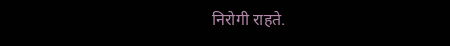निरोगी राहते.